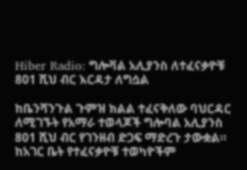Hiber Radio: ግሎቫል አሊያንስ ለተፈናቃዮቹ 801 ሺህ ብር እርዳታ ለግሷል

ከቤንሻንጉል ጉምዝ ክልል ተፈናቅለው ባህርዳር ለሚገኙት የአማራ ተወላጆች ግሎባል አሊያንስ 801 ሺህ ብር የገንዘብ ድጋፍ ማድረጉ ታውቋል። ከአገር ቤት የተፈናቃዮቹ ተወካዮችም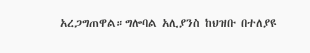አረጋግጠዋል።ግሎባል አሊያንስ ከህዝቡ በተለያዩ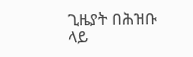ጊዜያት በሕዝቡ ላይ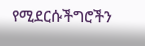የሚደርሱችግሮችን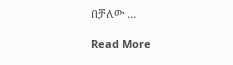በቻለው …

Read More